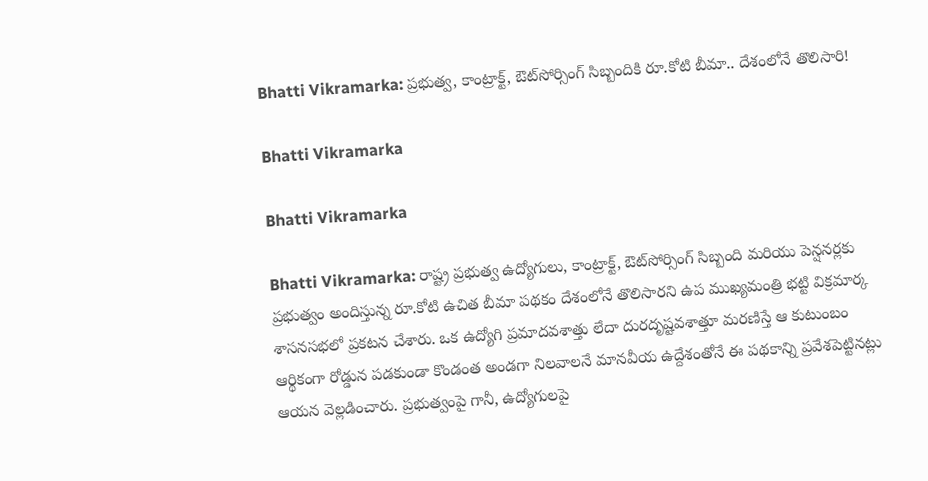Bhatti Vikramarka: ప్రభుత్వ, కాంట్రాక్ట్, ఔట్‌సోర్సింగ్ సిబ్బందికి రూ.కోటి బీమా.. దేశంలోనే తొలిసారి!

Bhatti Vikramarka

Bhatti Vikramarka

Bhatti Vikramarka: రాష్ట్ర ప్రభుత్వ ఉద్యోగులు, కాంట్రాక్ట్‌, ఔట్‌సోర్సింగ్‌ సిబ్బంది మరియు పెన్షనర్లకు ప్రభుత్వం అందిస్తున్న రూ.కోటి ఉచిత బీమా పథకం దేశంలోనే తొలిసారని ఉప ముఖ్యమంత్రి భట్టి విక్రమార్క శాసనసభలో ప్రకటన చేశారు. ఒక ఉద్యోగి ప్రమాదవశాత్తు లేదా దురదృష్టవశాత్తూ మరణిస్తే ఆ కుటుంబం ఆర్థికంగా రోడ్డున పడకుండా కొండంత అండగా నిలవాలనే మానవీయ ఉద్దేశంతోనే ఈ పథకాన్ని ప్రవేశపెట్టినట్లు ఆయన వెల్లడించారు. ప్రభుత్వంపై గానీ, ఉద్యోగులపై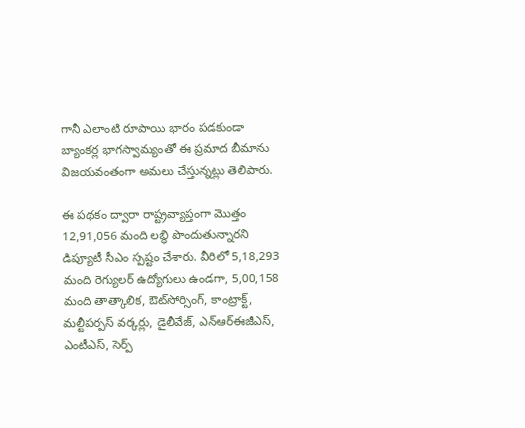గానీ ఎలాంటి రూపాయి భారం పడకుండా బ్యాంకర్ల భాగస్వామ్యంతో ఈ ప్రమాద బీమాను విజయవంతంగా అమలు చేస్తున్నట్లు తెలిపారు.

ఈ పథకం ద్వారా రాష్ట్రవ్యాప్తంగా మొత్తం 12,91,056 మంది లబ్ధి పొందుతున్నారని డిప్యూటీ సీఎం స్పష్టం చేశారు. వీరిలో 5,18,293 మంది రెగ్యులర్‌ ఉద్యోగులు ఉండగా, 5,00,158 మంది తాత్కాలిక, ఔట్‌సోర్సింగ్‌, కాంట్రాక్ట్‌, మల్టీపర్పస్‌ వర్కర్లు, డైలీవేజ్, ఎన్ఆర్ఈజీఎస్, ఎంటీఎస్, సెర్ప్‌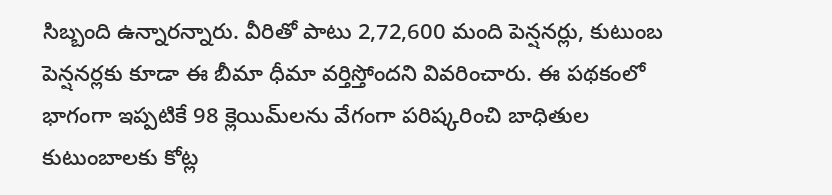సిబ్బంది ఉన్నారన్నారు. వీరితో పాటు 2,72,600 మంది పెన్షనర్లు, కుటుంబ పెన్షనర్లకు కూడా ఈ బీమా ధీమా వర్తిస్తోందని వివరించారు. ఈ పథకంలో భాగంగా ఇప్పటికే 98 క్లెయిమ్‌లను వేగంగా పరిష్కరించి బాధితుల కుటుంబాలకు కోట్ల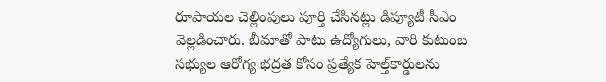రూపాయల చెల్లింపులు పూర్తి చేసినట్లు డిప్యూటీ సీఎం వెల్లడించారు. బీమాతో పాటు ఉద్యోగులు, వారి కుటుంబ సభ్యుల ఆరోగ్య భద్రత కోసం ప్రత్యేక హెల్త్‌కార్డులను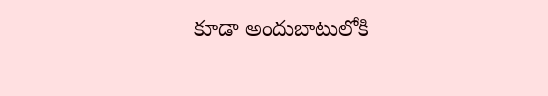కూడా అందుబాటులోకి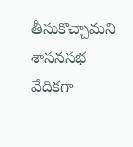తీసుకొచ్చామని శాసనసభ వేదికగా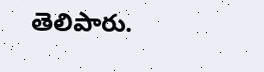తెలిపారు.